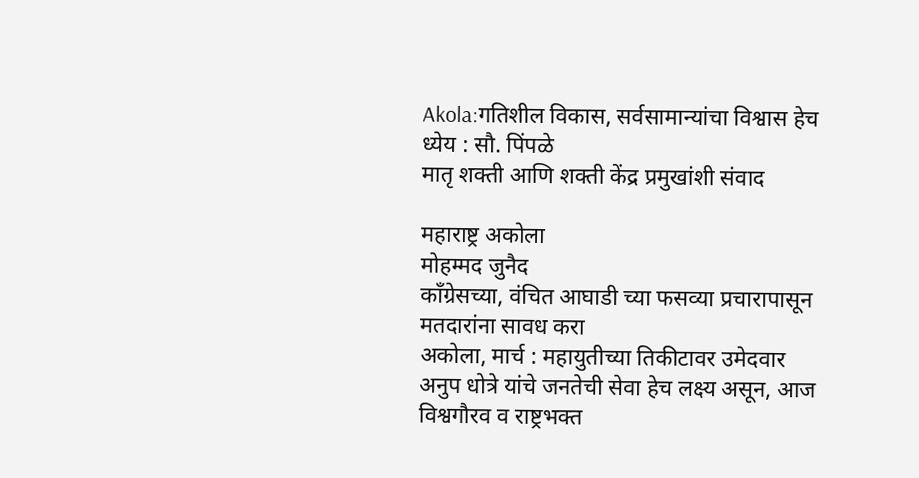Akola:गतिशील विकास, सर्वसामान्यांचा विश्वास हेच ध्येय : सौ. पिंपळे
मातृ शक्ती आणि शक्ती केंद्र प्रमुखांशी संवाद

महाराष्ट्र अकोला
मोहम्मद जुनैद
काँग्रेसच्या, वंचित आघाडी च्या फसव्या प्रचारापासून मतदारांना सावध करा
अकोला, मार्च : महायुतीच्या तिकीटावर उमेदवार अनुप धोत्रे यांचे जनतेची सेवा हेच लक्ष्य असून, आज विश्वगौरव व राष्ट्रभक्त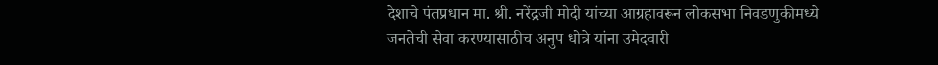देशाचे पंतप्रधान मा. श्री. नरेंद्रजी मोदी यांच्या आग्रहावरून लोकसभा निवडणुकीमध्ये जनतेची सेवा करण्यासाठीच अनुप धोत्रे यांना उमेदवारी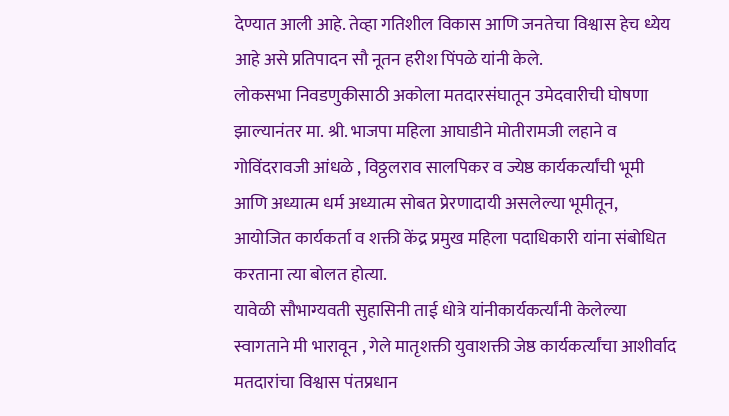देण्यात आली आहे. तेव्हा गतिशील विकास आणि जनतेचा विश्वास हेच ध्येय आहे असे प्रतिपादन सौ नूतन हरीश पिंपळे यांनी केले.
लोकसभा निवडणुकीसाठी अकोला मतदारसंघातून उमेदवारीची घोषणा झाल्यानंतर मा. श्री. भाजपा महिला आघाडीने मोतीरामजी लहाने व गोविंदरावजी आंधळे , विठ्ठलराव सालपिकर व ज्येष्ठ कार्यकर्त्यांची भूमी आणि अध्यात्म धर्म अध्यात्म सोबत प्रेरणादायी असलेल्या भूमीतून, आयोजित कार्यकर्ता व शक्ती केंद्र प्रमुख महिला पदाधिकारी यांना संबोधित करताना त्या बोलत होत्या.
यावेळी सौभाग्यवती सुहासिनी ताई धोत्रे यांनीकार्यकर्त्यांनी केलेल्या स्वागताने मी भारावून , गेले मातृशक्ती युवाशक्ती जेष्ठ कार्यकर्त्यांचा आशीर्वाद मतदारांचा विश्वास पंतप्रधान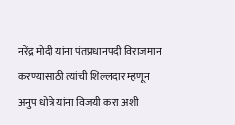नरेंद्र मोदी यांना पंतप्रधानपदी विराजमान करण्यासाठी त्यांची शिल्लदार म्हणून अनुप धोत्रे यांना विजयी करा अशी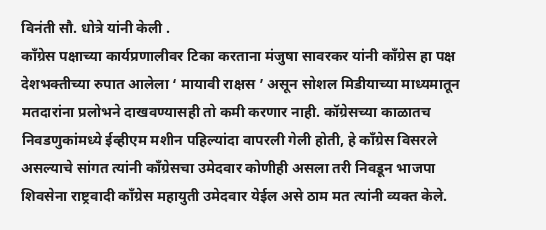विनंती सौ. धोत्रे यांनी केली .
कॉंग्रेस पक्षाच्या कार्यप्रणालीवर टिका करताना मंजुषा सावरकर यांनी कॉंग्रेस हा पक्ष देशभक्तीच्या रुपात आलेला ‘ मायावी राक्षस ’ असून सोशल मिडीयाच्या माध्यमातून मतदारांना प्रलोभने दाखवण्यासही तो कमी करणार नाही. कॉग्रेसच्या काळातच निवडणुकांमध्ये ईव्हीएम मशीन पहिल्यांदा वापरली गेली होती, हे कॉंग्रेस विसरले असल्याचे सांगत त्यांनी कॉंग्रेसचा उमेदवार कोणीही असला तरी निवडून भाजपा शिवसेना राष्ट्रवादी काँग्रेस महायुती उमेदवार येईल असे ठाम मत त्यांनी व्यक्त केले.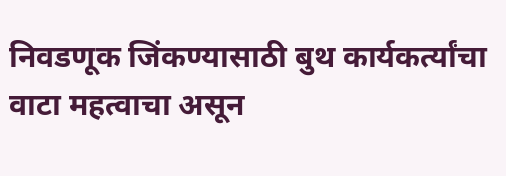निवडणूक जिंकण्यासाठी बुथ कार्यकर्त्यांचा वाटा महत्वाचा असून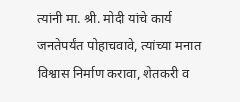त्यांनी मा. श्री. मोदी यांचे कार्य जनतेपर्यंत पोहाचवावे, त्यांच्या मनात विश्वास निर्माण करावा, शेतकरी व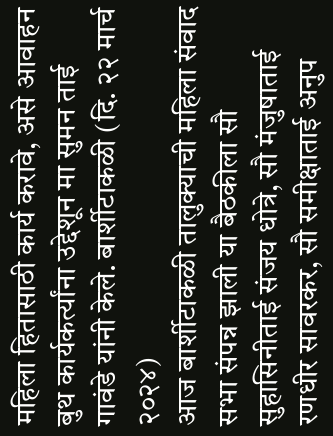महिला हितासाठी कार्य करावे, असे आवाहन बुथ कार्यकर्त्यांना उद्देशून मा सुमन ताई गावंडे यांनी केले. बार्शीटाकळी (दि. २२ मार्च २०२४)
आज बार्शीटाकळी तालुक्याची महिला संवाद सभा संपन्न झाली या बैठकीला सौ सुहासिनीताई संजय धोत्रे, सौ मंजुषाताई रणधीर सावरकर, सौ समीक्षाताई अनुप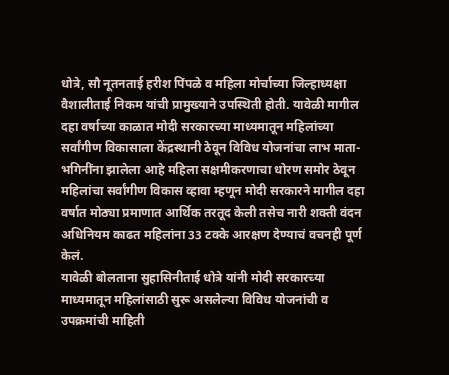धोत्रे, सौ नूतनताई हरीश पिंपळे व महिला मोर्चाच्या जिल्हाध्यक्षा वैशालीताई निकम यांची प्रामुख्याने उपस्थिती होती. यावेळी मागील दहा वर्षाच्या काळात मोदी सरकारच्या माध्यमातून महिलांच्या सर्वांगीण विकासाला केंद्रस्थानी ठेवून विविध योजनांचा लाभ माता-भगिनींना झालेला आहे महिला सक्षमीकरणाचा धोरण समोर ठेवून महिलांचा सर्वांगीण विकास व्हावा म्हणून मोदी सरकारने मागील दहा वर्षात मोठ्या प्रमाणात आर्थिक तरतूद केली तसेच नारी शक्ती वंदन अधिनियम काढत महिलांना 33 टक्के आरक्षण देण्याचं वचनही पूर्ण केलं.
यावेळी बोलताना सुहासिनीताई धोत्रे यांनी मोदी सरकारच्या माध्यमातून महिलांसाठी सुरू असलेल्या विविध योजनांची व उपक्रमांची माहिती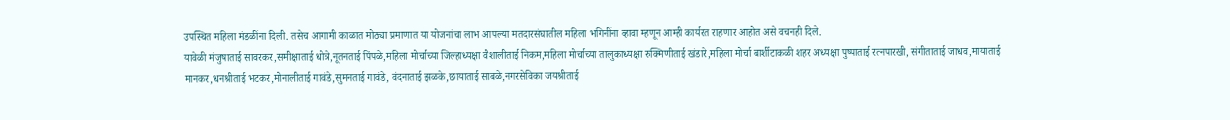उपस्थित महिला मंडळींना दिली. तसेच आगामी काळात मोठ्या प्रमाणात या योजनांचा लाभ आपल्या मतदारसंघातील महिला भगिनींना व्हावा म्हणून आम्ही कार्यरत राहणार आहोत असे वचनही दिले.
यावेळी मंजुषाताई सावरकर,समीक्षाताई धोत्रे,नूतनताई पिंपळे,महिला मोर्चाच्या जिल्हाध्यक्षा वैशालीताई निकम,महिला मोर्चाच्या तालुकाध्यक्षा रुक्मिणीताई खंडारे,महिला मोर्चा बार्शीटाकळी शहर अध्यक्षा पुष्पाताई रत्नपारखी, संगीताताई जाधव,मायाताई मानकर,धनश्रीताई भटकर,मोनालीताई गावंडे,सुमनताई गावंडे, वंदनाताई झळके,छायाताई साबळे,नगरसेविका जयश्रीताई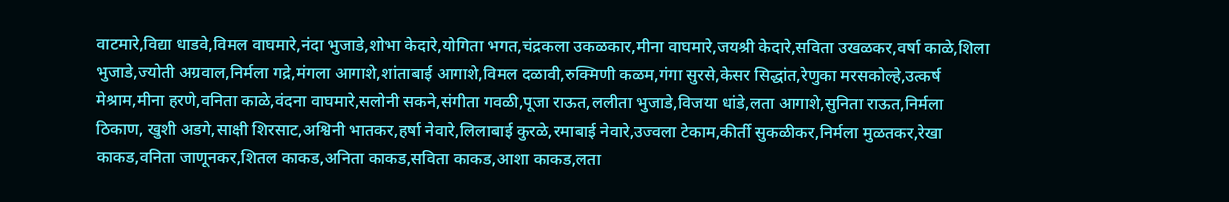वाटमारे,विद्या धाडवे,विमल वाघमारे,नंदा भुजाडे,शोभा केदारे,योगिता भगत,चंद्रकला उकळकार,मीना वाघमारे,जयश्री केदारे,सविता उखळकर,वर्षा काळे,शिला भुजाडे,ज्योती अग्रवाल,निर्मला गद्रे,मंगला आगाशे,शांताबाई आगाशे,विमल दळावी,रुक्मिणी कळम,गंगा सुरसे,केसर सिद्धांत,रेणुका मरसकोल्हे,उत्कर्ष मेश्राम,मीना हरणे,वनिता काळे,वंदना वाघमारे,सलोनी सकने,संगीता गवळी,पूजा राऊत,ललीता भुजाडे,विजया धांडे,लता आगाशे,सुनिता राऊत,निर्मला ठिकाण, खुशी अडगे,साक्षी शिरसाट,अश्विनी भातकर,हर्षा नेवारे,लिलाबाई कुरळे,रमाबाई नेवारे,उज्वला टेकाम,कीर्ती सुकळीकर,निर्मला मुळतकर,रेखा काकड,वनिता जाणूनकर,शितल काकड,अनिता काकड,सविता काकड,आशा काकड,लता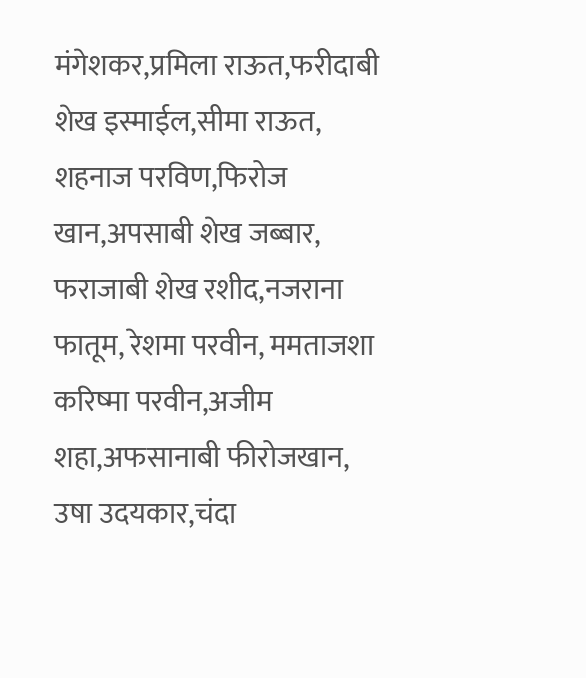मंगेशकर,प्रमिला राऊत,फरीदाबी शेख इस्माईल,सीमा राऊत, शहनाज परविण,फिरोज खान,अपसाबी शेख जब्बार, फराजाबी शेख रशीद,नजराना फातूम, रेशमा परवीन, ममताजशा करिष्मा परवीन,अजीम शहा,अफसानाबी फीरोजखान, उषा उदयकार,चंदा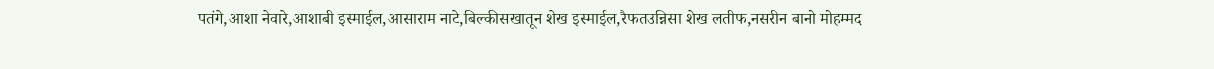पतंगे,आशा नेवारे,आशाबी इस्माईल,आसाराम नाटे,बिल्कीसखातून शेख इस्माईल,रैफतउन्निसा शेख लतीफ,नसरीन बानो मोहम्मद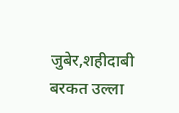जुबेर,शहीदाबी बरकत उल्ला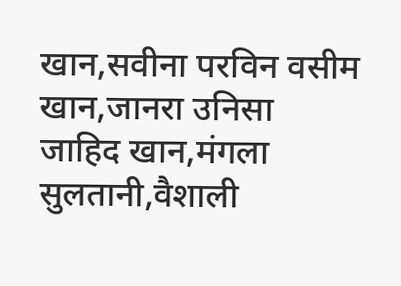खान,सवीना परविन वसीम खान,जानरा उनिसा जाहिद खान,मंगला सुलतानी,वैशाली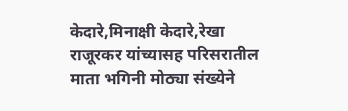केदारे,मिनाक्षी केदारे,रेखा राजूरकर यांच्यासह परिसरातील माता भगिनी मोठ्या संख्येने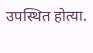उपस्थित होत्या.